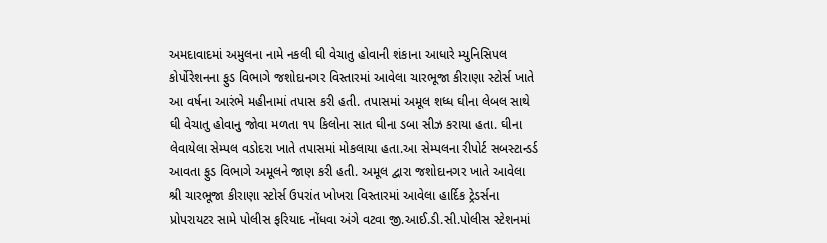અમદાવાદમાં અમુલના નામે નકલી ઘી વેચાતુ હોવાની શંકાના આધારે મ્યુનિસિપલ કોર્પોરેશનના ફુડ વિભાગે જશોદાનગર વિસ્તારમાં આવેલા ચારભૂજા કીરાણા સ્ટોર્સ ખાતે આ વર્ષના આરંભે મહીનામાં તપાસ કરી હતી. તપાસમાં અમૂલ શધ્ધ ઘીના લેબલ સાથે ઘી વેચાતુ હોવાનુ જોવા મળતા ૧૫ કિલોના સાત ઘીના ડબા સીઝ કરાયા હતા. ઘીના લેવાયેલા સેમ્પલ વડોદરા ખાતે તપાસમાં મોકલાયા હતા.આ સેમ્પલના રીપોર્ટ સબસ્ટાન્ડર્ડ આવતા ફુડ વિભાગે અમૂલને જાણ કરી હતી. અમૂલ દ્વારા જશોદાનગર ખાતે આવેલા શ્રી ચારભૂજા કીરાણા સ્ટોર્સ ઉપરાંત ખોખરા વિસ્તારમાં આવેલા હાર્દિક ટ્રેડર્સના પ્રોપરાયટર સામે પોલીસ ફરિયાદ નોંધવા અંગે વટવા જી.આઈ.ડી.સી.પોલીસ સ્ટેશનમાં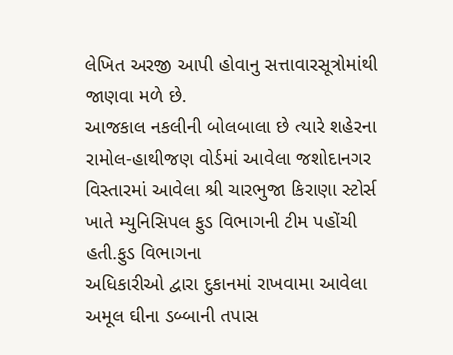લેખિત અરજી આપી હોવાનુ સત્તાવારસૂત્રોમાંથી જાણવા મળે છે.
આજકાલ નકલીની બોલબાલા છે ત્યારે શહેરના રામોલ-હાથીજણ વોર્ડમાં આવેલા જશોદાનગર વિસ્તારમાં આવેલા શ્રી ચારભુજા કિરાણા સ્ટોર્સ ખાતે મ્યુનિસિપલ ફુડ વિભાગની ટીમ પહોંચી હતી.ફુડ વિભાગના
અધિકારીઓ દ્વારા દુકાનમાં રાખવામા આવેલા અમૂલ ઘીના ડબ્બાની તપાસ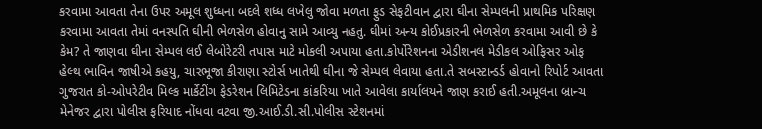કરવામા આવતા તેના ઉપર અમૂલ શુધ્ધના બદલે શધ્ધ લખેલુ જોવા મળતા ફુડ સેફટીવાન દ્વારા ઘીના સેમ્પલની પ્રાથમિક પરિક્ષણ કરવામા આવતા તેમાં વનસ્પતિ ઘીની ભેળસેળ હોવાનુ સામે આવ્યુ નહતુ. ઘીમાં અન્ય કોઈપ્રકારની ભેળસેળ કરવામા આવી છે કે કેમ? તે જાણવા ઘીના સેમ્પલ લઈ લેબોરેટરી તપાસ માટે મોકલી અપાયા હતા.કોર્પોરેશનના એડીશનલ મેડીકલ ઓફિસર ઓફ હેલ્થ ભાવિન જાષીએ કહયુ, ચારભૂજા કીરાણા સ્ટોર્સ ખાતેથી ઘીના જે સેમ્પલ લેવાયા હતા.તે સબસ્ટાન્ડર્ડ હોવાનો રિપોર્ટ આવતા ગુજરાત કો-ઓપરેટીવ મિલ્ક માર્કેટીંગ ફેડરેશન લિમિટેડના કાંકરિયા ખાતે આવેલા કાર્યાલયને જાણ કરાઈ હતી.અમૂલના બ્રાન્ચ મેનેજર દ્વારા પોલીસ ફરિયાદ નોંધવા વટવા જી.આઈ.ડી.સી.પોલીસ સ્ટેશનમાં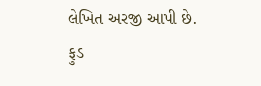લેખિત અરજી આપી છે.
ફુડ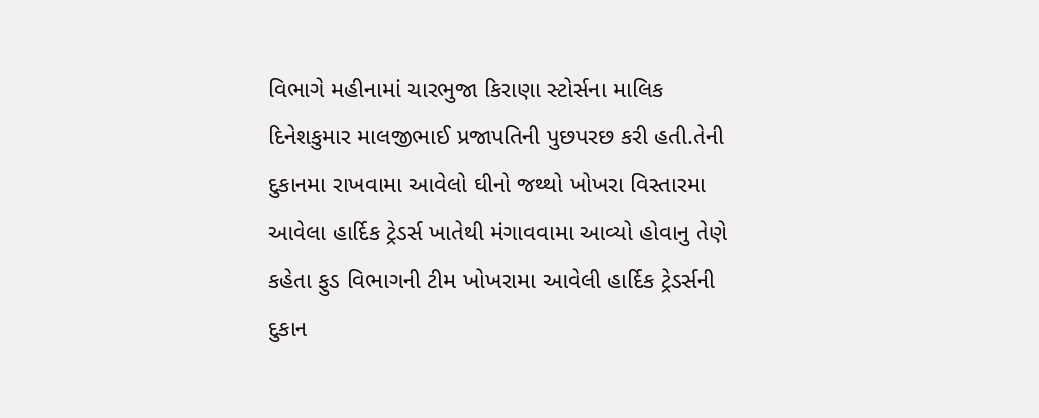વિભાગે મહીનામાં ચારભુજા કિરાણા સ્ટોર્સના માલિક દિનેશકુમાર માલજીભાઈ પ્રજાપતિની પુછપરછ કરી હતી.તેની દુકાનમા રાખવામા આવેલો ઘીનો જથ્થો ખોખરા વિસ્તારમા આવેલા હાર્દિક ટ્રેડર્સ ખાતેથી મંગાવવામા આવ્યો હોવાનુ તેણે કહેતા ફુડ વિભાગની ટીમ ખોખરામા આવેલી હાર્દિક ટ્રેડર્સની દુકાન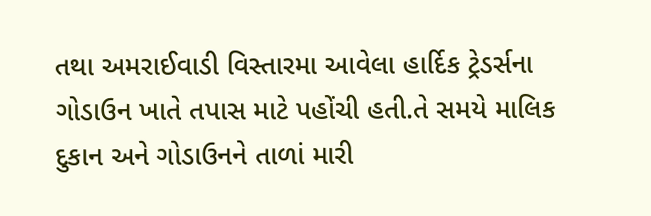તથા અમરાઈવાડી વિસ્તારમા આવેલા હાર્દિક ટ્રેડર્સના ગોડાઉન ખાતે તપાસ માટે પહોંચી હતી.તે સમયે માલિક દુકાન અને ગોડાઉનને તાળાં મારી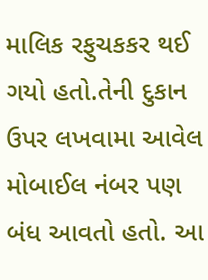માલિક રફુચકકર થઈ ગયો હતો.તેની દુકાન ઉપર લખવામા આવેલ મોબાઈલ નંબર પણ બંધ આવતો હતો. આ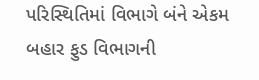પરિસ્થિતિમાં વિભાગે બંને એકમ બહાર ફુડ વિભાગની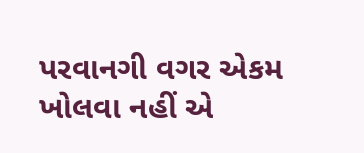પરવાનગી વગર એકમ ખોલવા નહીં એ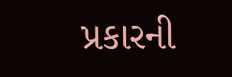પ્રકારની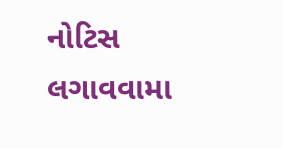નોટિસ લગાવવામા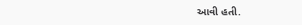આવી હતી.